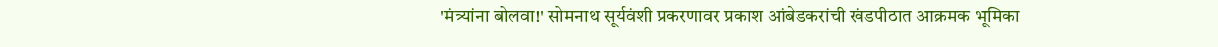'मंत्र्यांना बोलवा!' सोमनाथ सूर्यवंशी प्रकरणावर प्रकाश आंबेडकरांची खंडपीठात आक्रमक भूमिका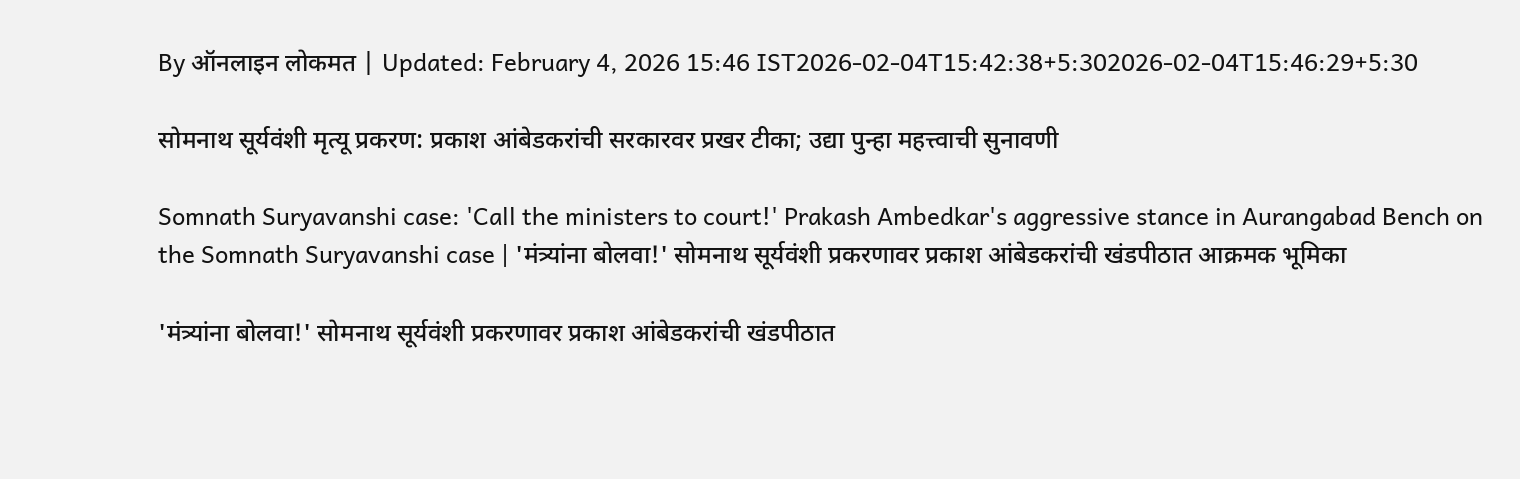By ऑनलाइन लोकमत | Updated: February 4, 2026 15:46 IST2026-02-04T15:42:38+5:302026-02-04T15:46:29+5:30

सोमनाथ सूर्यवंशी मृत्यू प्रकरण: प्रकाश आंबेडकरांची सरकारवर प्रखर टीका; उद्या पुन्हा महत्त्वाची सुनावणी

Somnath Suryavanshi case: 'Call the ministers to court!' Prakash Ambedkar's aggressive stance in Aurangabad Bench on the Somnath Suryavanshi case | 'मंत्र्यांना बोलवा!' सोमनाथ सूर्यवंशी प्रकरणावर प्रकाश आंबेडकरांची खंडपीठात आक्रमक भूमिका

'मंत्र्यांना बोलवा!' सोमनाथ सूर्यवंशी प्रकरणावर प्रकाश आंबेडकरांची खंडपीठात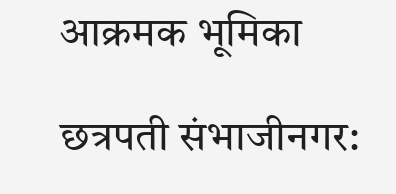आक्रमक भूमिका

छत्रपती संभाजीनगर: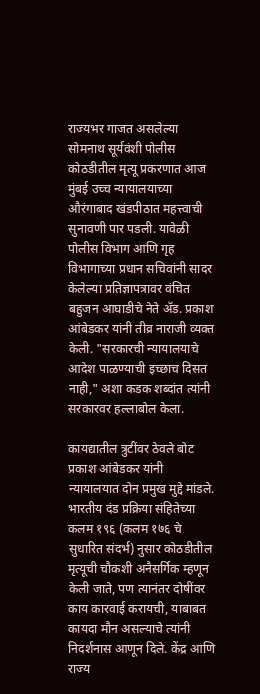राज्यभर गाजत असलेल्या सोमनाथ सूर्यवंशी पोलीस कोठडीतील मृत्यू प्रकरणात आज मुंबई उच्च न्यायालयाच्या औरंगाबाद खंडपीठात महत्त्वाची सुनावणी पार पडली. यावेळी पोलीस विभाग आणि गृह विभागाच्या प्रधान सचिवांनी सादर केलेल्या प्रतिज्ञापत्रावर वंचित बहुजन आघाडीचे नेते ॲड. प्रकाश आंबेडकर यांनी तीव्र नाराजी व्यक्त केली. "सरकारची न्यायालयाचे आदेश पाळण्याची इच्छाच दिसत नाही," अशा कडक शब्दांत त्यांनी सरकारवर हल्लाबोल केला.

कायद्यातील त्रुटींवर ठेवले बोट प्रकाश आंबेडकर यांनी न्यायालयात दोन प्रमुख मुद्दे मांडले. भारतीय दंड प्रक्रिया संहितेच्या कलम १९६ (कलम १७६ चे सुधारित संदर्भ) नुसार कोठडीतील मृत्यूची चौकशी अनैसर्गिक म्हणून केली जाते, पण त्यानंतर दोषींवर काय कारवाई करायची, याबाबत कायदा मौन असल्याचे त्यांनी निदर्शनास आणून दिले. केंद्र आणि राज्य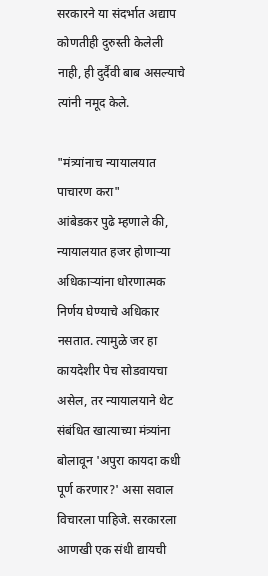सरकारने या संदर्भात अद्याप कोणतीही दुरुस्ती केलेली नाही, ही दुर्दैवी बाब असल्याचे त्यांनी नमूद केले.

"मंत्र्यांनाच न्यायालयात पाचारण करा"
आंबेडकर पुढे म्हणाले की, न्यायालयात हजर होणाऱ्या अधिकाऱ्यांना धोरणात्मक निर्णय घेण्याचे अधिकार नसतात. त्यामुळे जर हा कायदेशीर पेच सोडवायचा असेल, तर न्यायालयाने थेट संबंधित खात्याच्या मंत्र्यांना बोलावून 'अपुरा कायदा कधी पूर्ण करणार?' असा सवाल विचारला पाहिजे. सरकारला आणखी एक संधी द्यायची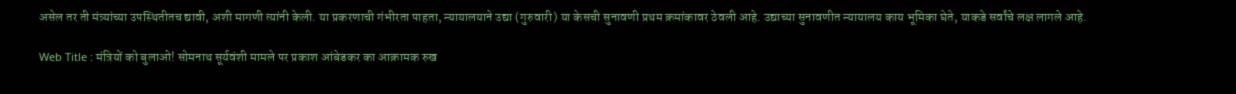असेल तर ती मंत्र्यांच्या उपस्थितीतच द्यावी, अशी मागणी त्यांनी केली. या प्रकरणाची गंभीरता पाहता, न्यायालयाने उद्या (गुरुवारी) या केसची सुनावणी प्रथम क्रमांकावर ठेवली आहे. उद्याच्या सुनावणीत न्यायालय काय भूमिका घेते, याकडे सर्वांचे लक्ष लागले आहे.

Web Title : मंत्रियों को बुलाओ! सोमनाथ सूर्यवंशी मामले पर प्रकाश आंबेडकर का आक्रामक रुख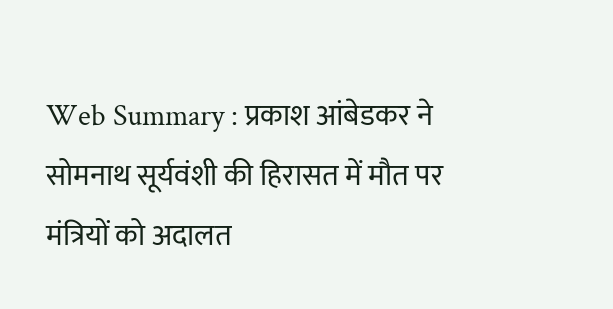Web Summary : प्रकाश आंबेडकर ने सोमनाथ सूर्यवंशी की हिरासत में मौत पर मंत्रियों को अदालत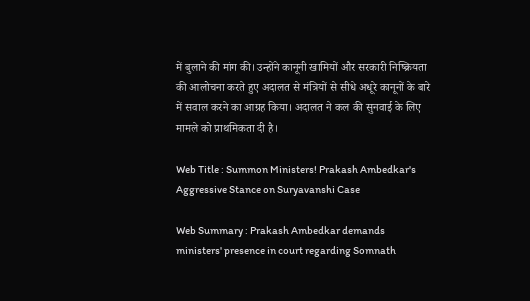में बुलाने की मांग की। उन्होंने कानूनी खामियों और सरकारी निष्क्रियता की आलोचना करते हुए अदालत से मंत्रियों से सीधे अधूरे कानूनों के बारे में सवाल करने का आग्रह किया। अदालत ने कल की सुनवाई के लिए मामले को प्राथमिकता दी है।

Web Title : Summon Ministers! Prakash Ambedkar's Aggressive Stance on Suryavanshi Case

Web Summary : Prakash Ambedkar demands ministers' presence in court regarding Somnath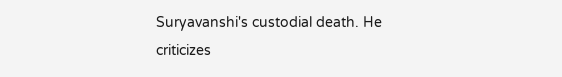Suryavanshi's custodial death. He criticizes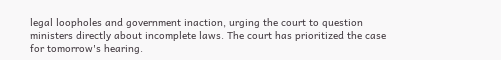legal loopholes and government inaction, urging the court to question ministers directly about incomplete laws. The court has prioritized the case for tomorrow's hearing.